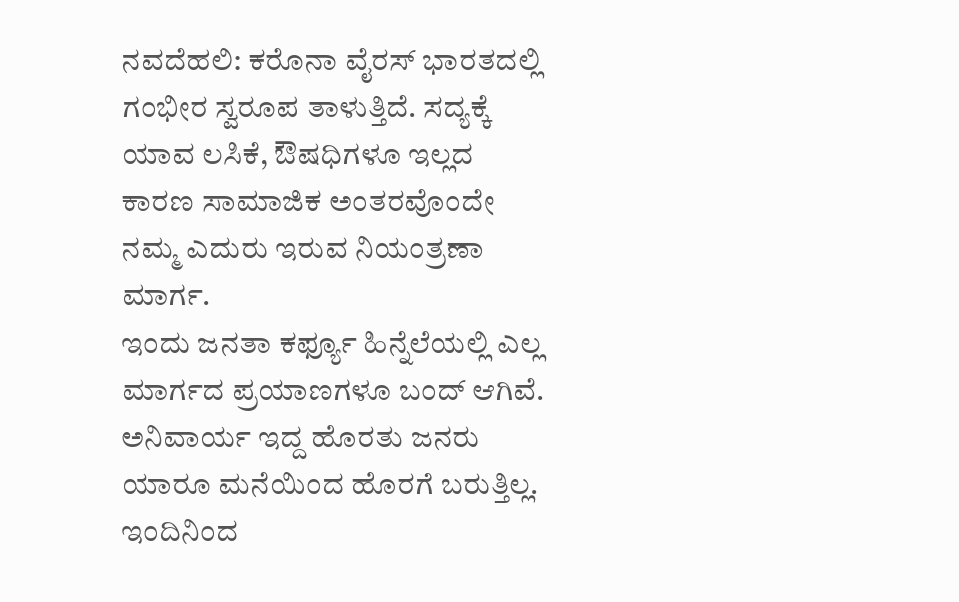ನವದೆಹಲಿ: ಕರೊನಾ ವೈರಸ್ ಭಾರತದಲ್ಲಿ ಗಂಭೀರ ಸ್ವರೂಪ ತಾಳುತ್ತಿದೆ. ಸದ್ಯಕ್ಕೆ ಯಾವ ಲಸಿಕೆ, ಔಷಧಿಗಳೂ ಇಲ್ಲದ ಕಾರಣ ಸಾಮಾಜಿಕ ಅಂತರವೊಂದೇ ನಮ್ಮ ಎದುರು ಇರುವ ನಿಯಂತ್ರಣಾ ಮಾರ್ಗ.
ಇಂದು ಜನತಾ ಕರ್ಫ್ಯೂ ಹಿನ್ನೆಲೆಯಲ್ಲಿ ಎಲ್ಲ ಮಾರ್ಗದ ಪ್ರಯಾಣಗಳೂ ಬಂದ್ ಆಗಿವೆ. ಅನಿವಾರ್ಯ ಇದ್ದ ಹೊರತು ಜನರು ಯಾರೂ ಮನೆಯಿಂದ ಹೊರಗೆ ಬರುತ್ತಿಲ್ಲ. ಇಂದಿನಿಂದ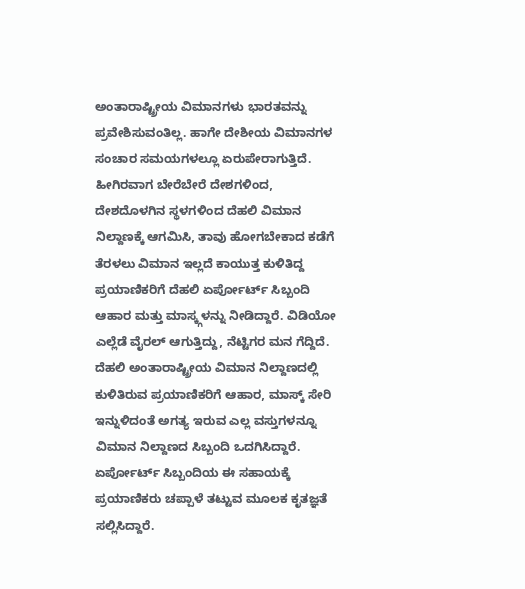ಅಂತಾರಾಷ್ಟ್ರೀಯ ವಿಮಾನಗಳು ಭಾರತವನ್ನು ಪ್ರವೇಶಿಸುವಂತಿಲ್ಲ. ಹಾಗೇ ದೇಶೀಯ ವಿಮಾನಗಳ ಸಂಚಾರ ಸಮಯಗಳಲ್ಲೂ ಏರುಪೇರಾಗುತ್ತಿದೆ.
ಹೀಗಿರವಾಗ ಬೇರೆಬೇರೆ ದೇಶಗಳಿಂದ, ದೇಶದೊಳಗಿನ ಸ್ಥಳಗಳಿಂದ ದೆಹಲಿ ವಿಮಾನ ನಿಲ್ದಾಣಕ್ಕೆ ಆಗಮಿಸಿ, ತಾವು ಹೋಗಬೇಕಾದ ಕಡೆಗೆ ತೆರಳಲು ವಿಮಾನ ಇಲ್ಲದೆ ಕಾಯುತ್ತ ಕುಳಿತಿದ್ದ ಪ್ರಯಾಣಿಕರಿಗೆ ದೆಹಲಿ ಏರ್ಪೋರ್ಟ್ ಸಿಬ್ಬಂದಿ ಆಹಾರ ಮತ್ತು ಮಾಸ್ಕ್ಗಳನ್ನು ನೀಡಿದ್ದಾರೆ. ವಿಡಿಯೋ ಎಲ್ಲೆಡೆ ವೈರಲ್ ಆಗುತ್ತಿದ್ದು, ನೆಟ್ಟಿಗರ ಮನ ಗೆದ್ದಿದೆ.
ದೆಹಲಿ ಅಂತಾರಾಷ್ಟ್ರೀಯ ವಿಮಾನ ನಿಲ್ದಾಣದಲ್ಲಿ ಕುಳಿತಿರುವ ಪ್ರಯಾಣಿಕರಿಗೆ ಆಹಾರ, ಮಾಸ್ಕ್ ಸೇರಿ ಇನ್ನುಳಿದಂತೆ ಅಗತ್ಯ ಇರುವ ಎಲ್ಲ ವಸ್ತುಗಳನ್ನೂ ವಿಮಾನ ನಿಲ್ದಾಣದ ಸಿಬ್ಬಂದಿ ಒದಗಿಸಿದ್ದಾರೆ. ಏರ್ಪೋರ್ಟ್ ಸಿಬ್ಬಂದಿಯ ಈ ಸಹಾಯಕ್ಕೆ ಪ್ರಯಾಣಿಕರು ಚಪ್ಪಾಳೆ ತಟ್ಟುವ ಮೂಲಕ ಕೃತಜ್ಞತೆ ಸಲ್ಲಿಸಿದ್ದಾರೆ.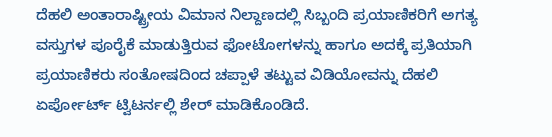ದೆಹಲಿ ಅಂತಾರಾಷ್ಟ್ರೀಯ ವಿಮಾನ ನಿಲ್ದಾಣದಲ್ಲಿ ಸಿಬ್ಬಂದಿ ಪ್ರಯಾಣಿಕರಿಗೆ ಅಗತ್ಯ ವಸ್ತುಗಳ ಪೂರೈಕೆ ಮಾಡುತ್ತಿರುವ ಫೋಟೋಗಳನ್ನು ಹಾಗೂ ಅದಕ್ಕೆ ಪ್ರತಿಯಾಗಿ ಪ್ರಯಾಣಿಕರು ಸಂತೋಷದಿಂದ ಚಪ್ಪಾಳೆ ತಟ್ಟುವ ವಿಡಿಯೋವನ್ನು ದೆಹಲಿ ಏರ್ಪೋರ್ಟ್ ಟ್ವಿಟರ್ನಲ್ಲಿ ಶೇರ್ ಮಾಡಿಕೊಂಡಿದೆ.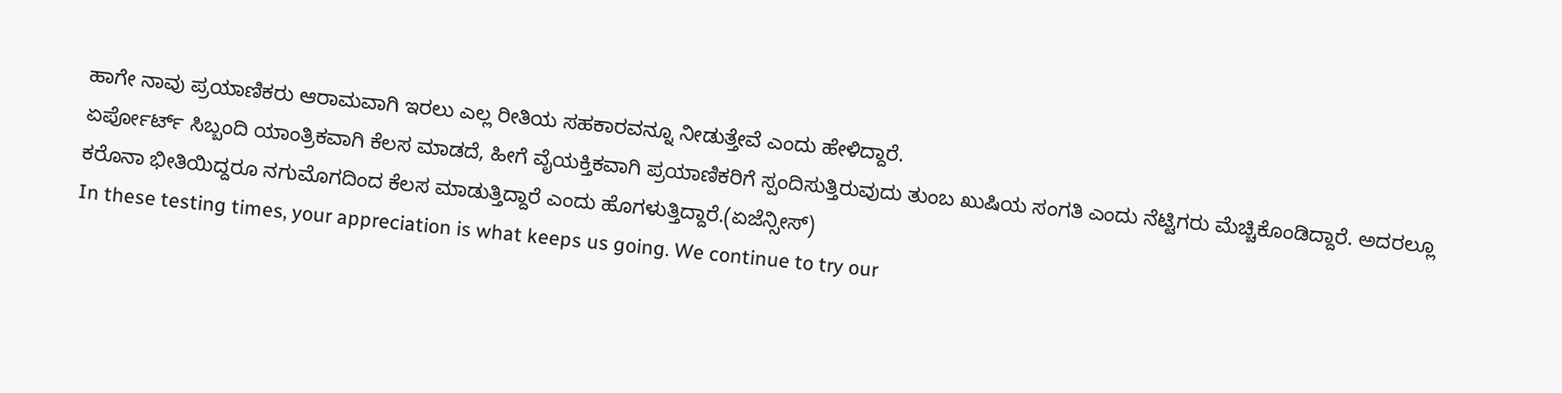ಹಾಗೇ ನಾವು ಪ್ರಯಾಣಿಕರು ಆರಾಮವಾಗಿ ಇರಲು ಎಲ್ಲ ರೀತಿಯ ಸಹಕಾರವನ್ನೂ ನೀಡುತ್ತೇವೆ ಎಂದು ಹೇಳಿದ್ದಾರೆ.
ಏರ್ಪೋರ್ಟ್ ಸಿಬ್ಬಂದಿ ಯಾಂತ್ರಿಕವಾಗಿ ಕೆಲಸ ಮಾಡದೆ, ಹೀಗೆ ವೈಯಕ್ತಿಕವಾಗಿ ಪ್ರಯಾಣಿಕರಿಗೆ ಸ್ಪಂದಿಸುತ್ತಿರುವುದು ತುಂಬ ಖುಷಿಯ ಸಂಗತಿ ಎಂದು ನೆಟ್ಟಿಗರು ಮೆಚ್ಚಿಕೊಂಡಿದ್ದಾರೆ. ಅದರಲ್ಲೂ ಕರೊನಾ ಭೀತಿಯಿದ್ದರೂ ನಗುಮೊಗದಿಂದ ಕೆಲಸ ಮಾಡುತ್ತಿದ್ದಾರೆ ಎಂದು ಹೊಗಳುತ್ತಿದ್ದಾರೆ.(ಏಜೆನ್ಸೀಸ್)
In these testing times, your appreciation is what keeps us going. We continue to try our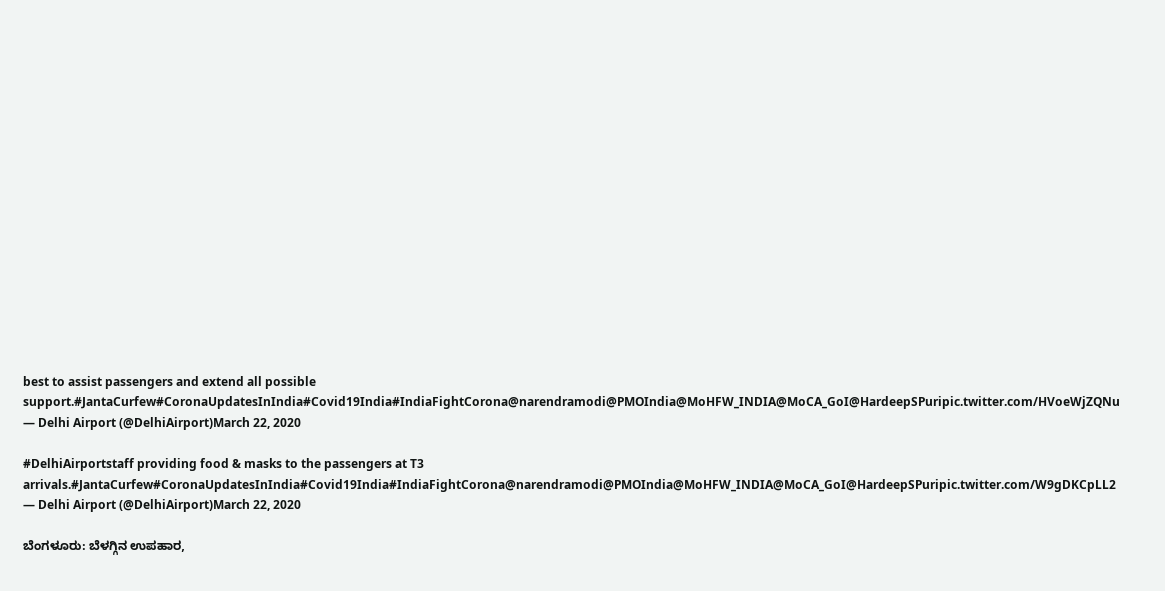best to assist passengers and extend all possible support.#JantaCurfew#CoronaUpdatesInIndia#Covid19India#IndiaFightCorona@narendramodi@PMOIndia@MoHFW_INDIA@MoCA_GoI@HardeepSPuripic.twitter.com/HVoeWjZQNu
— Delhi Airport (@DelhiAirport)March 22, 2020

#DelhiAirportstaff providing food & masks to the passengers at T3 arrivals.#JantaCurfew#CoronaUpdatesInIndia#Covid19India#IndiaFightCorona@narendramodi@PMOIndia@MoHFW_INDIA@MoCA_GoI@HardeepSPuripic.twitter.com/W9gDKCpLL2
— Delhi Airport (@DelhiAirport)March 22, 2020

ಬೆಂಗಳೂರು: ಬೆಳಗ್ಗಿನ ಉಪಹಾರ,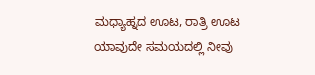ಮಧ್ಯಾಹ್ನದ ಊಟ, ರಾತ್ರಿ ಊಟ ಯಾವುದೇ ಸಮಯದಲ್ಲಿ ನೀವು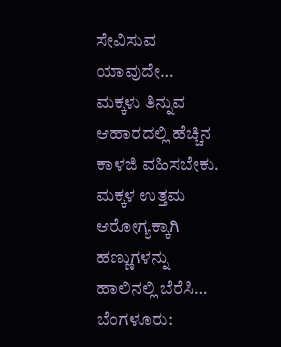ಸೇವಿಸುವ ಯಾವುದೇ…
ಮಕ್ಕಳು ತಿನ್ನುವ ಆಹಾರದಲ್ಲಿ ಹೆಚ್ಚಿನ ಕಾಳಜಿ ವಹಿಸಬೇಕು. ಮಕ್ಕಳ ಉತ್ತಮ ಆರೋಗ್ಯಕ್ಕಾಗಿ ಹಣ್ಣುಗಳನ್ನು ಹಾಲಿನಲ್ಲಿ ಬೆರೆಸಿ…
ಬೆಂಗಳೂರು: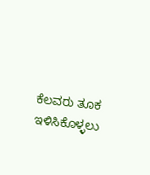ಕೆಲವರು ತೂಕ ಇಳಿಸಿಕೊಳ್ಳಲು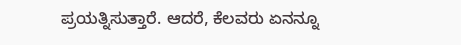ಪ್ರಯತ್ನಿಸುತ್ತಾರೆ. ಆದರೆ, ಕೆಲವರು ಏನನ್ನೂ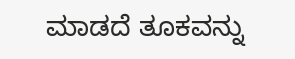ಮಾಡದೆ ತೂಕವನ್ನು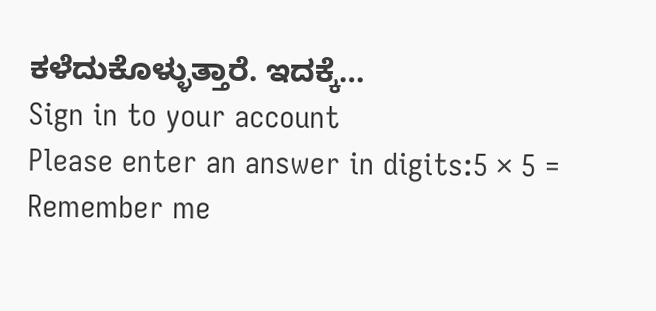ಕಳೆದುಕೊಳ್ಳುತ್ತಾರೆ. ಇದಕ್ಕೆ…
Sign in to your account
Please enter an answer in digits:5 × 5 =
Remember me